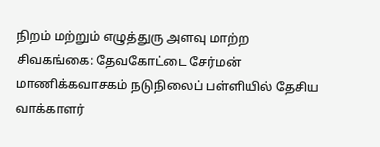நிறம் மற்றும் எழுத்துரு அளவு மாற்ற
சிவகங்கை: தேவகோட்டை சேர்மன் மாணிக்கவாசகம் நடுநிலைப் பள்ளியில் தேசிய வாக்காளர்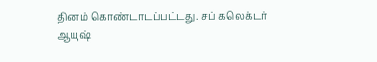தினம் கொண்டாடப்பட்டது. சப் கலெக்டர் ஆயுஷ்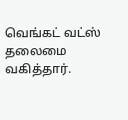வெங்கட் வட்ஸ் தலைமை வகித்தார்.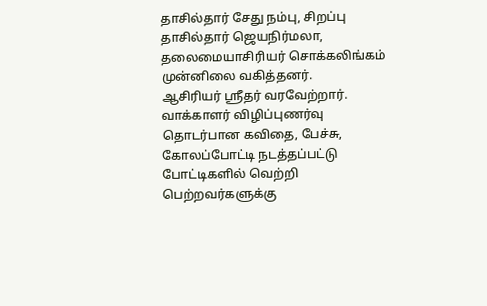தாசில்தார் சேது நம்பு, சிறப்பு தாசில்தார் ஜெயநிர்மலா, தலைமையாசிரியர் சொக்கலிங்கம் முன்னிலை வகித்தனர்.
ஆசிரியர் ஸ்ரீதர் வரவேற்றார். வாக்காளர் விழிப்புணர்வு தொடர்பான கவிதை, பேச்சு, கோலப்போட்டி நடத்தப்பட்டு போட்டிகளில் வெற்றி பெற்றவர்களுக்கு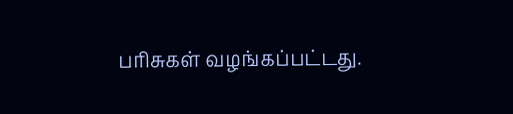பரிசுகள் வழங்கப்பட்டது.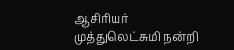ஆசிரியர் முத்துலெட்சுமி நன்றி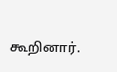கூறினார்.